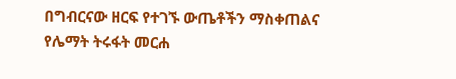በግብርናው ዘርፍ የተገኙ ውጤቶችን ማስቀጠልና የሌማት ትሩፋት መርሐ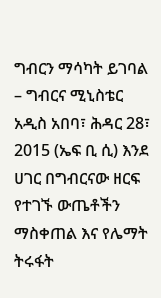ግብርን ማሳካት ይገባል – ግብርና ሚኒስቴር
አዲስ አበባ፣ ሕዳር 28፣ 2015 (ኤፍ ቢ ሲ) እንደ ሀገር በግብርናው ዘርፍ የተገኙ ውጤቶችን ማስቀጠል እና የሌማት ትሩፋት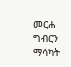መርሐ ግብርን ማሳካት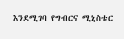እንደሚገባ የግብርና ሚኒስቴር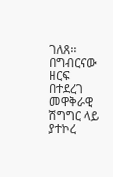ገለጸ፡፡
በግብርናው ዘርፍ በተደረገ መዋቅራዊ ሽግግር ላይ ያተኮረ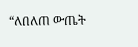“ለበለጠ ውጤት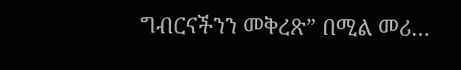ግብርናችንን መቅረጽ” በሚል መሪ…